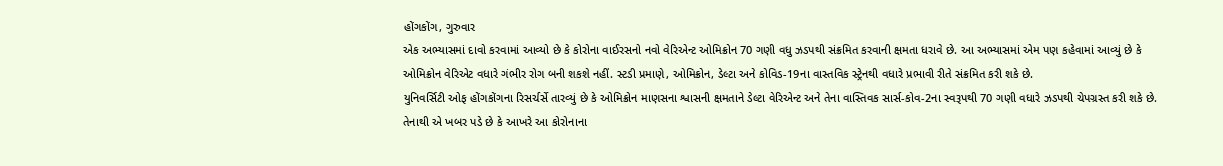હોંગકોંગ, ગુરુવાર
એક અભ્યાસમાં દાવો કરવામાં આવ્યો છે કે કોરોના વાઈરસનો નવો વેરિએન્ટ ઓમિક્રોન 70 ગણી વધુ ઝડપથી સંક્રમિત કરવાની ક્ષમતા ધરાવે છે. આ અભ્યાસમાં એમ પણ કહેવામાં આવ્યું છે કે ઓમિક્રોન વેરિએટ વધારે ગંભીર રોગ બની શકશે નહીં. સ્ટડી પ્રમાણે, ઓમિક્રોન, ડેલ્ટા અને કોવિડ-19ના વાસ્તવિક સ્ટ્રેનથી વધારે પ્રભાવી રીતે સંક્રમિત કરી શકે છે.
યુનિવર્સિટી ઓફ હોંગકોંગના રિસર્ચર્સે તારવ્યું છે કે ઓમિક્રોન માણસના શ્વાસની ક્ષમતાને ડેલ્ટા વેરિએન્ટ અને તેના વાસ્તિવક સાર્સ-કોવ-2ના સ્વરૂપથી 70 ગણી વધારે ઝડપથી ચેપગ્રસ્ત કરી શકે છે. તેનાથી એ ખબર પડે છે કે આખરે આ કોરોનાના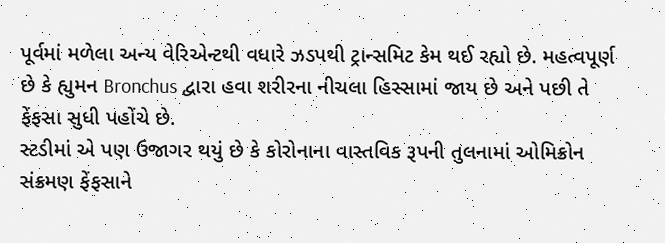પૂર્વમાં મળેલા અન્ય વેરિએન્ટથી વધારે ઝડપથી ટ્રાન્સમિટ કેમ થઈ રહ્યો છે. મહત્વપૂર્ણ છે કે હ્યુમન Bronchus દ્વારા હવા શરીરના નીચલા હિસ્સામાં જાય છે અને પછી તે ફેંફસા સુધી પહોંચે છે.
સ્ટડીમાં એ પણ ઉજાગર થયું છે કે કોરોનાના વાસ્તવિક રૂપની તુલનામાં ઓમિક્રોન સંક્રમણ ફેંફસાને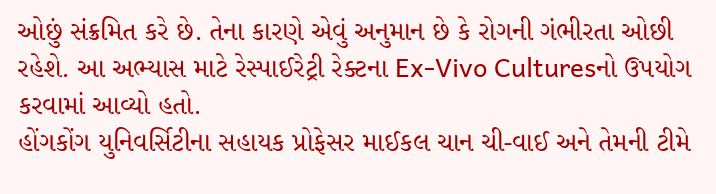ઓછું સંક્રમિત કરે છે. તેના કારણે એવું અનુમાન છે કે રોગની ગંભીરતા ઓછી રહેશે. આ અભ્યાસ માટે રેસ્પાઈરેટ્રી રેક્ટના Ex-Vivo Culturesનો ઉપયોગ કરવામાં આવ્યો હતો.
હોંગકોંગ યુનિવર્સિટીના સહાયક પ્રોફેસર માઈકલ ચાન ચી-વાઈ અને તેમની ટીમે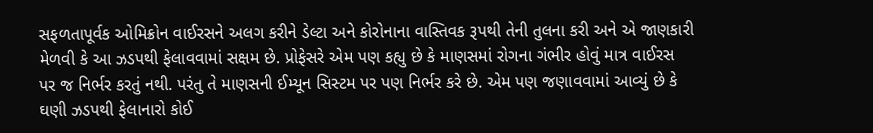સફળતાપૂર્વક ઓમિક્રોન વાઈરસને અલગ કરીને ડેલ્ટા અને કોરોનાના વાસ્તિવક રૂપથી તેની તુલના કરી અને એ જાણકારી મેળવી કે આ ઝડપથી ફેલાવવામાં સક્ષમ છે. પ્રોફેસરે એમ પણ કહ્યુ છે કે માણસમાં રોગના ગંભીર હોવું માત્ર વાઈરસ પર જ નિર્ભર કરતું નથી. પરંતુ તે માણસની ઈમ્યૂન સિસ્ટમ પર પણ નિર્ભર કરે છે. એમ પણ જણાવવામાં આવ્યું છે કે ઘણી ઝડપથી ફેલાનારો કોઈ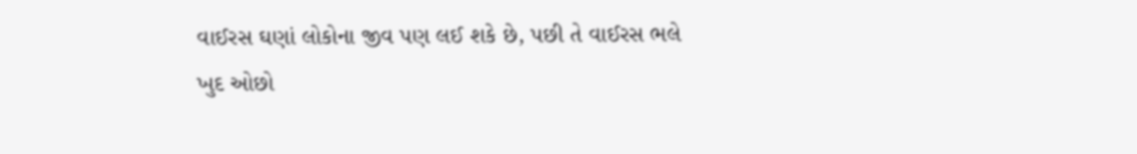વાઈરસ ઘણાં લોકોના જીવ પણ લઈ શકે છે, પછી તે વાઈરસ ભલે ખુદ ઓછો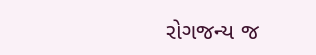રોગજન્ય જ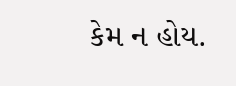કેમ ન હોય.